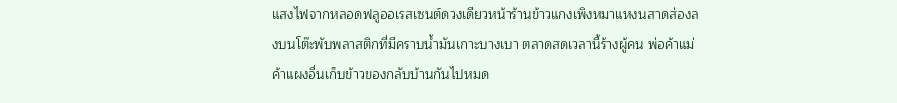แสงไฟจากหลอดฟลูออเรสเซนต์ดวงเดียวหน้าร้านข้าวแกงเพิงหมาแหงนสาดส่องลงบนโต๊ะพับพลาสติกที่มีคราบน้ำมันเกาะบางเบา ตลาดสดเวลานี้ร้างผู้คน พ่อค้าแม่ค้าแผงอื่นเก็บข้าวของกลับบ้านกันไปหมด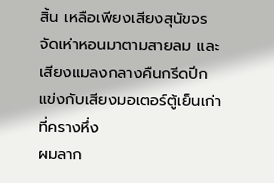สิ้น เหลือเพียงเสียงสุนัขจรจัดเห่าหอนมาตามสายลม และเสียงแมลงกลางคืนกรีดปีกแข่งกับเสียงมอเตอร์ตู้เย็นเก่าที่ครางหึ่ง
ผมลาก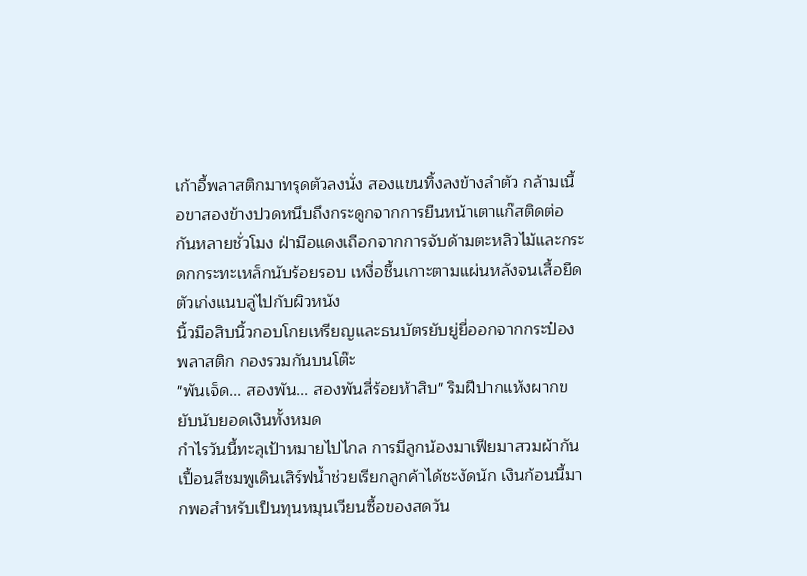เก้าอี้พลาสติกมาทรุดตัวลงนั่ง สองแขนทิ้งลงข้างลำตัว กล้ามเนื้อขาสองข้างปวดหนึบถึงกระดูกจากการยืนหน้าเตาแก๊สติดต่อกันหลายชั่วโมง ฝ่ามือแดงเถือกจากการจับด้ามตะหลิวไม้และกระดกกระทะเหล็กนับร้อยรอบ เหงื่อชื้นเกาะตามแผ่นหลังจนเสื้อยืดตัวเก่งแนบลู่ไปกับผิวหนัง
นิ้วมือสิบนิ้วกอบโกยเหรียญและธนบัตรยับยู่ยี่ออกจากกระป๋องพลาสติก กองรวมกันบนโต๊ะ
"พันเจ็ด... สองพัน... สองพันสี่ร้อยห้าสิบ" ริมฝีปากแห้งผากขยับนับยอดเงินทั้งหมด
กำไรวันนี้ทะลุเป้าหมายไปไกล การมีลูกน้องมาเฟียมาสวมผ้ากันเปื้อนสีชมพูเดินเสิร์ฟน้ำช่วยเรียกลูกค้าได้ชะงัดนัก เงินก้อนนี้มากพอสำหรับเป็นทุนหมุนเวียนซื้อของสดวัน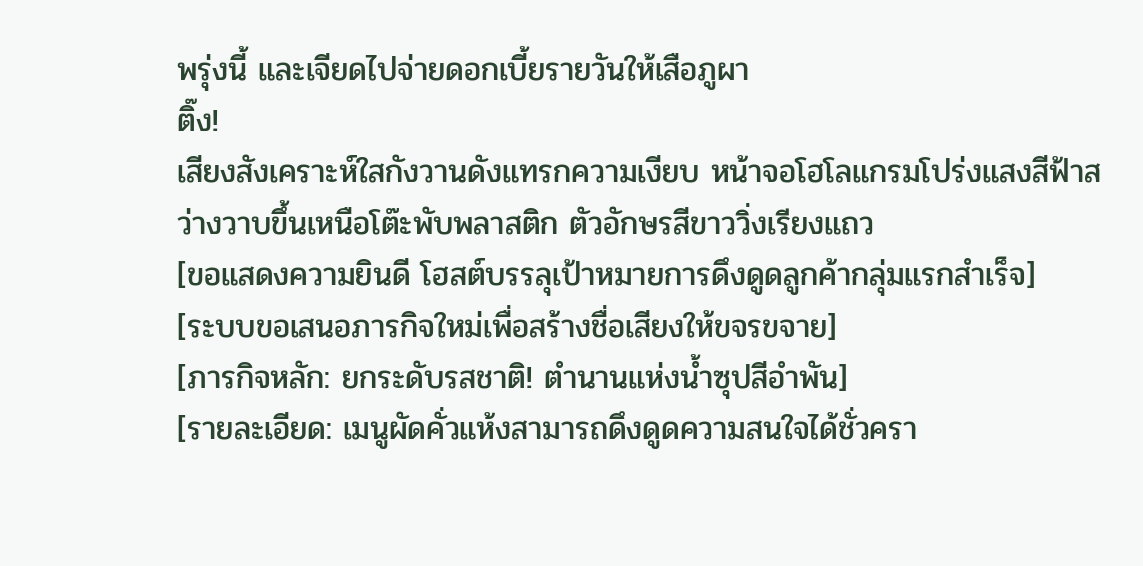พรุ่งนี้ และเจียดไปจ่ายดอกเบี้ยรายวันให้เสือภูผา
ติ๊ง!
เสียงสังเคราะห์ใสกังวานดังแทรกความเงียบ หน้าจอโฮโลแกรมโปร่งแสงสีฟ้าสว่างวาบขึ้นเหนือโต๊ะพับพลาสติก ตัวอักษรสีขาววิ่งเรียงแถว
[ขอแสดงความยินดี โฮสต์บรรลุเป้าหมายการดึงดูดลูกค้ากลุ่มแรกสำเร็จ]
[ระบบขอเสนอภารกิจใหม่เพื่อสร้างชื่อเสียงให้ขจรขจาย]
[ภารกิจหลัก: ยกระดับรสชาติ! ตำนานแห่งน้ำซุปสีอำพัน]
[รายละเอียด: เมนูผัดคั่วแห้งสามารถดึงดูดความสนใจได้ชั่วครา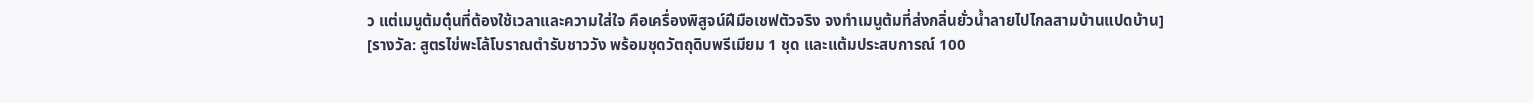ว แต่เมนูต้มตุ๋นที่ต้องใช้เวลาและความใส่ใจ คือเครื่องพิสูจน์ฝีมือเชฟตัวจริง จงทำเมนูต้มที่ส่งกลิ่นยั่วน้ำลายไปไกลสามบ้านแปดบ้าน]
[รางวัล: สูตรไข่พะโล้โบราณตำรับชาววัง พร้อมชุดวัตถุดิบพรีเมียม 1 ชุด และแต้มประสบการณ์ 100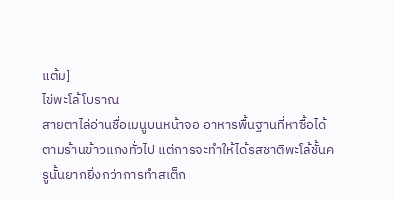แต้ม]
ไข่พะโล้โบราณ
สายตาไล่อ่านชื่อเมนูบนหน้าจอ อาหารพื้นฐานที่หาซื้อได้ตามร้านข้าวแกงทั่วไป แต่การจะทำให้ได้รสชาติพะโล้ชั้นครูนั้นยากยิ่งกว่าการทำสเต็ก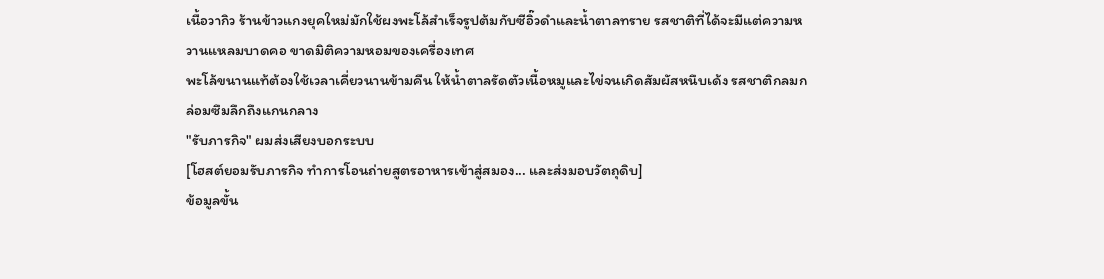เนื้อวากิว ร้านข้าวแกงยุคใหม่มักใช้ผงพะโล้สำเร็จรูปต้มกับซีอิ๊วดำและน้ำตาลทราย รสชาติที่ได้จะมีแต่ความหวานแหลมบาดคอ ขาดมิติความหอมของเครื่องเทศ
พะโล้ขนานแท้ต้องใช้เวลาเคี่ยวนานข้ามคืน ให้น้ำตาลรัดตัวเนื้อหมูและไข่จนเกิดสัมผัสหนึบเด้ง รสชาติกลมกล่อมซึมลึกถึงแกนกลาง
"รับภารกิจ" ผมส่งเสียงบอกระบบ
[โฮสต์ยอมรับภารกิจ ทำการโอนถ่ายสูตรอาหารเข้าสู่สมอง... และส่งมอบวัตถุดิบ]
ข้อมูลขั้น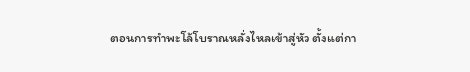ตอนการทำพะโล้โบราณหลั่งไหลเข้าสู่หัว ตั้งแต่กา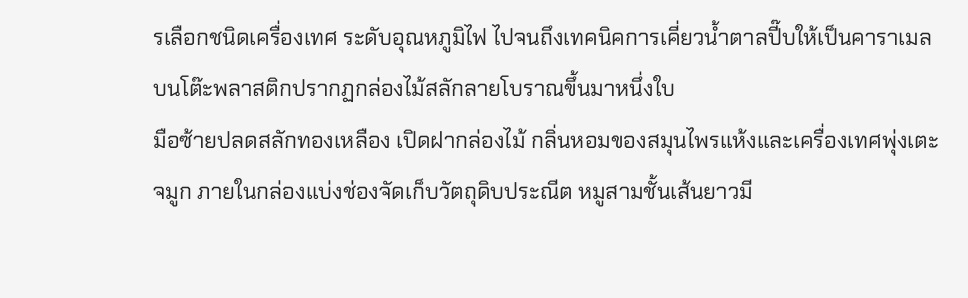รเลือกชนิดเครื่องเทศ ระดับอุณหภูมิไฟ ไปจนถึงเทคนิคการเคี่ยวน้ำตาลปี๊บให้เป็นคาราเมล บนโต๊ะพลาสติกปรากฏกล่องไม้สลักลายโบราณขึ้นมาหนึ่งใบ
มือซ้ายปลดสลักทองเหลือง เปิดฝากล่องไม้ กลิ่นหอมของสมุนไพรแห้งและเครื่องเทศพุ่งเตะจมูก ภายในกล่องแบ่งช่องจัดเก็บวัตถุดิบประณีต หมูสามชั้นเส้นยาวมี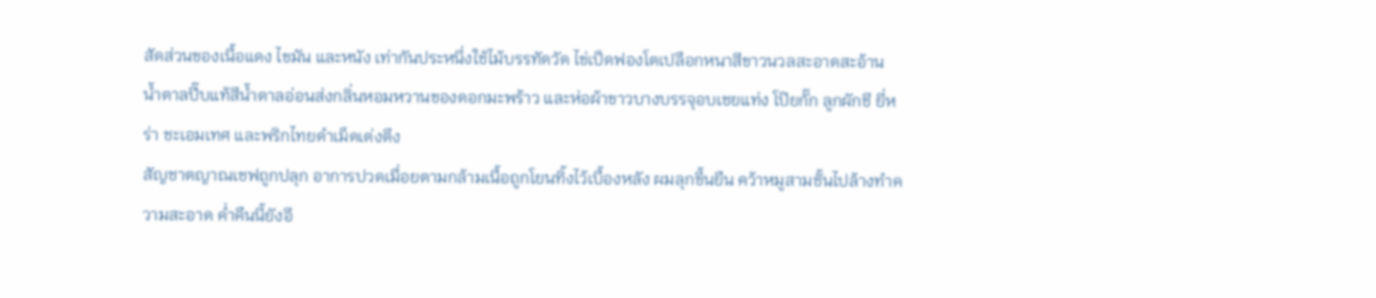สัดส่วนของเนื้อแดง ไขมัน และหนัง เท่ากันประหนึ่งใช้ไม้บรรทัดวัด ไข่เป็ดฟองโตเปลือกหนาสีขาวนวลสะอาดสะอ้าน น้ำตาลปี๊บแท้สีน้ำตาลอ่อนส่งกลิ่นหอมหวานของดอกมะพร้าว และห่อผ้าขาวบางบรรจุอบเชยแท่ง โป๊ยกั๊ก ลูกผักชี ยี่หร่า ชะเอมเทศ และพริกไทยดำเม็ดเต่งตึง
สัญชาตญาณเชฟถูกปลุก อาการปวดเมื่อยตามกล้ามเนื้อถูกโยนทิ้งไว้เบื้องหลัง ผมลุกขึ้นยืน คว้าหมูสามชั้นไปล้างทำความสะอาด ค่ำคืนนี้ยังอี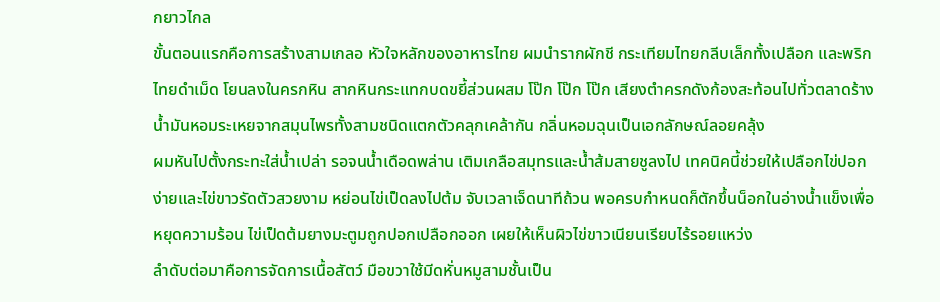กยาวไกล
ขั้นตอนแรกคือการสร้างสามเกลอ หัวใจหลักของอาหารไทย ผมนำรากผักชี กระเทียมไทยกลีบเล็กทั้งเปลือก และพริกไทยดำเม็ด โยนลงในครกหิน สากหินกระแทกบดขยี้ส่วนผสม โป๊ก โป๊ก โป๊ก เสียงตำครกดังก้องสะท้อนไปทั่วตลาดร้าง น้ำมันหอมระเหยจากสมุนไพรทั้งสามชนิดแตกตัวคลุกเคล้ากัน กลิ่นหอมฉุนเป็นเอกลักษณ์ลอยคลุ้ง
ผมหันไปตั้งกระทะใส่น้ำเปล่า รอจนน้ำเดือดพล่าน เติมเกลือสมุทรและน้ำส้มสายชูลงไป เทคนิคนี้ช่วยให้เปลือกไข่ปอกง่ายและไข่ขาวรัดตัวสวยงาม หย่อนไข่เป็ดลงไปต้ม จับเวลาเจ็ดนาทีถ้วน พอครบกำหนดก็ตักขึ้นน็อกในอ่างน้ำแข็งเพื่อหยุดความร้อน ไข่เป็ดต้มยางมะตูมถูกปอกเปลือกออก เผยให้เห็นผิวไข่ขาวเนียนเรียบไร้รอยแหว่ง
ลำดับต่อมาคือการจัดการเนื้อสัตว์ มือขวาใช้มีดหั่นหมูสามชั้นเป็น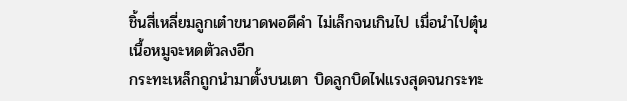ชิ้นสี่เหลี่ยมลูกเต๋าขนาดพอดีคำ ไม่เล็กจนเกินไป เมื่อนำไปตุ๋น เนื้อหมูจะหดตัวลงอีก
กระทะเหล็กถูกนำมาตั้งบนเตา บิดลูกบิดไฟแรงสุดจนกระทะ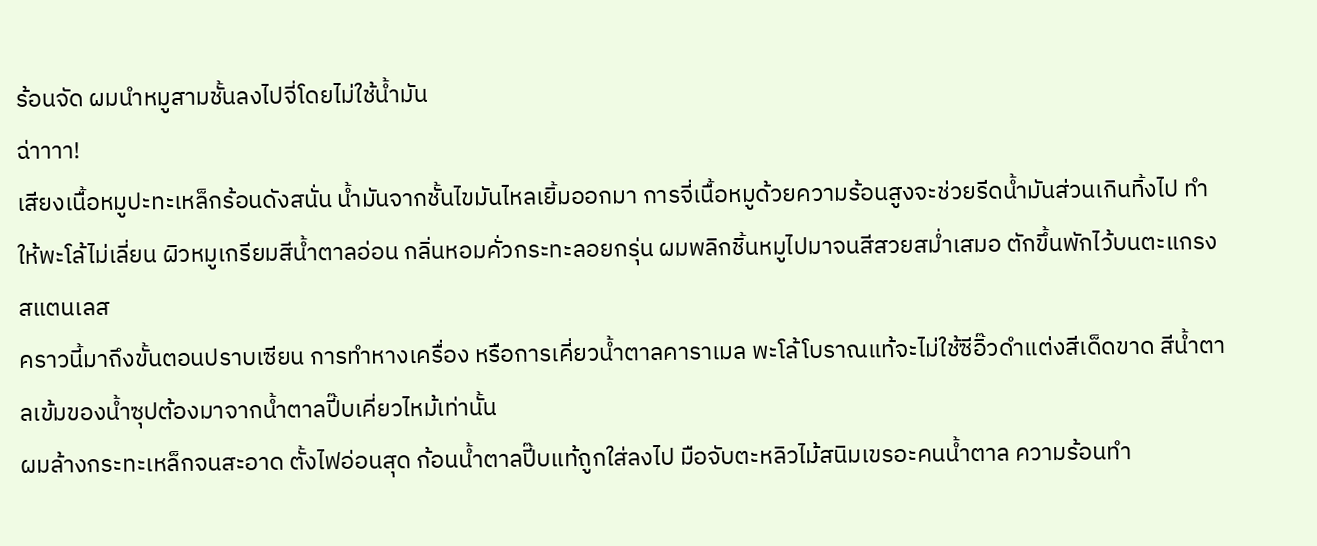ร้อนจัด ผมนำหมูสามชั้นลงไปจี่โดยไม่ใช้น้ำมัน
ฉ่าาาา!
เสียงเนื้อหมูปะทะเหล็กร้อนดังสนั่น น้ำมันจากชั้นไขมันไหลเยิ้มออกมา การจี่เนื้อหมูด้วยความร้อนสูงจะช่วยรีดน้ำมันส่วนเกินทิ้งไป ทำให้พะโล้ไม่เลี่ยน ผิวหมูเกรียมสีน้ำตาลอ่อน กลิ่นหอมคั่วกระทะลอยกรุ่น ผมพลิกชิ้นหมูไปมาจนสีสวยสม่ำเสมอ ตักขึ้นพักไว้บนตะแกรงสแตนเลส
คราวนี้มาถึงขั้นตอนปราบเซียน การทำหางเครื่อง หรือการเคี่ยวน้ำตาลคาราเมล พะโล้โบราณแท้จะไม่ใช้ซีอิ๊วดำแต่งสีเด็ดขาด สีน้ำตาลเข้มของน้ำซุปต้องมาจากน้ำตาลปี๊บเคี่ยวไหม้เท่านั้น
ผมล้างกระทะเหล็กจนสะอาด ตั้งไฟอ่อนสุด ก้อนน้ำตาลปี๊บแท้ถูกใส่ลงไป มือจับตะหลิวไม้สนิมเขรอะคนน้ำตาล ความร้อนทำ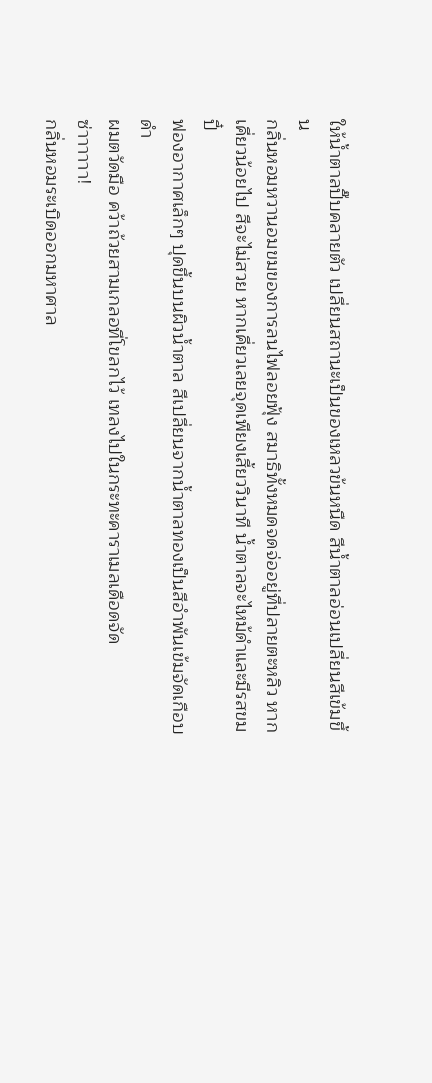ให้น้ำตาลปี๊บคลายตัว เปลี่ยนสถานะเป็นของเหลวข้นหนืด สีน้ำตาลอ่อนเปลี่ยนสีเข้มขึ้น
กลิ่นหอมหวานอมขมของการลนไฟลอยฟุ้ง สมาธิทั้งหมดจดจ่ออยู่ที่ปลายตะหลิว หากเคี่ยวน้อยไป สีจะไม่สวย หากเคี่ยวเลยจุดเพียงเสี้ยววินาที น้ำตาลจะไหม้ดำและมีรสขมปี๋
ฟองอากาศเล็กๆ ปุดขึ้นบนผิวน้ำตาล สีเปลี่ยนจากน้ำตาลทองเป็นสีอำพันเข้มจัดเกือบดำ
ผมตวัดมือ คว้าถ้วยสามเกลอที่โขลกไว้ เทลงไปในกระทะคาราเมลเดือดจัด
ซ่าาาาาา!
กลิ่นหอมระเบิดออกมหาศาล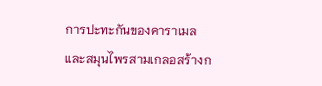การปะทะกันของคาราเมลและสมุนไพรสามเกลอสร้างก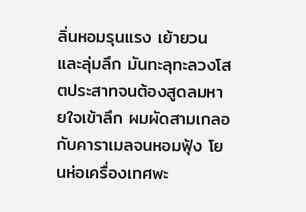ลิ่นหอมรุนแรง เย้ายวน และลุ่มลึก มันทะลุทะลวงโสตประสาทจนต้องสูดลมหายใจเข้าลึก ผมผัดสามเกลอกับคาราเมลจนหอมฟุ้ง โยนห่อเครื่องเทศพะ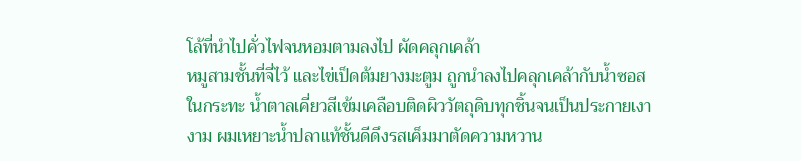โล้ที่นำไปคั่วไฟจนหอมตามลงไป ผัดคลุกเคล้า
หมูสามชั้นที่จี่ไว้ และไข่เป็ดต้มยางมะตูม ถูกนำลงไปคลุกเคล้ากับน้ำซอสในกระทะ น้ำตาลเคี่ยวสีเข้มเคลือบติดผิววัตถุดิบทุกชิ้นจนเป็นประกายเงางาม ผมเหยาะน้ำปลาแท้ชั้นดีดึงรสเค็มมาตัดความหวาน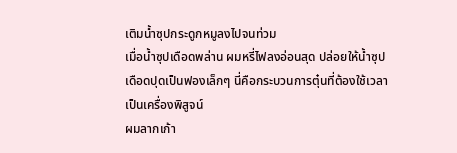เติมน้ำซุปกระดูกหมูลงไปจนท่วม
เมื่อน้ำซุปเดือดพล่าน ผมหรี่ไฟลงอ่อนสุด ปล่อยให้น้ำซุปเดือดปุดเป็นฟองเล็กๆ นี่คือกระบวนการตุ๋นที่ต้องใช้เวลาเป็นเครื่องพิสูจน์
ผมลากเก้า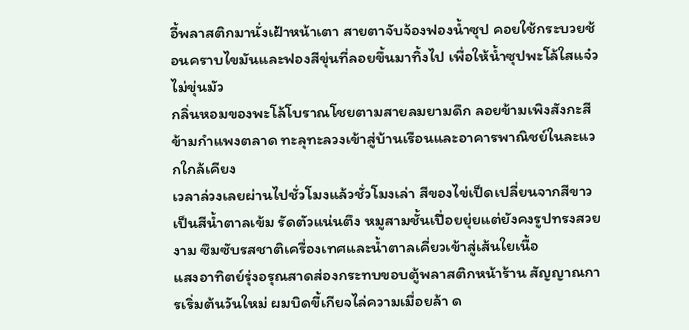อี้พลาสติกมานั่งเฝ้าหน้าเตา สายตาจับจ้องฟองน้ำซุป คอยใช้กระบวยช้อนคราบไขมันและฟองสีขุ่นที่ลอยขึ้นมาทิ้งไป เพื่อให้น้ำซุปพะโล้ใสแจ๋ว ไม่ขุ่นมัว
กลิ่นหอมของพะโล้โบราณโชยตามสายลมยามดึก ลอยข้ามเพิงสังกะสี ข้ามกำแพงตลาด ทะลุทะลวงเข้าสู่บ้านเรือนและอาคารพาณิชย์ในละแวกใกล้เคียง
เวลาล่วงเลยผ่านไปชั่วโมงแล้วชั่วโมงเล่า สีของไข่เป็ดเปลี่ยนจากสีขาวเป็นสีน้ำตาลเข้ม รัดตัวแน่นตึง หมูสามชั้นเปื่อยยุ่ยแต่ยังคงรูปทรงสวยงาม ซึมซับรสชาติเครื่องเทศและน้ำตาลเคี่ยวเข้าสู่เส้นใยเนื้อ
แสงอาทิตย์รุ่งอรุณสาดส่องกระทบขอบตู้พลาสติกหน้าร้าน สัญญาณการเริ่มต้นวันใหม่ ผมบิดขี้เกียจไล่ความเมื่อยล้า ด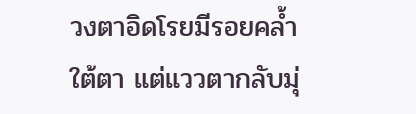วงตาอิดโรยมีรอยคล้ำใต้ตา แต่แววตากลับมุ่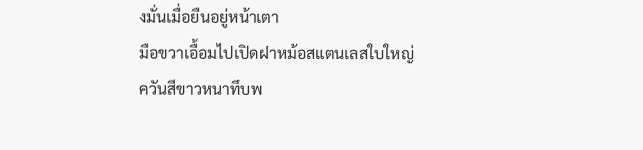งมั่นเมื่อยืนอยู่หน้าเตา
มือขวาเอื้อมไปเปิดฝาหม้อสแตนเลสใบใหญ่
ควันสีขาวหนาทึบพ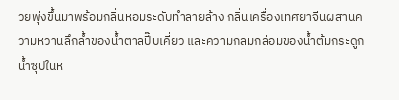วยพุ่งขึ้นมาพร้อมกลิ่นหอมระดับทำลายล้าง กลิ่นเครื่องเทศยาจีนผสานความหวานลึกล้ำของน้ำตาลปี๊บเคี่ยว และความกลมกล่อมของน้ำต้มกระดูก น้ำซุปในห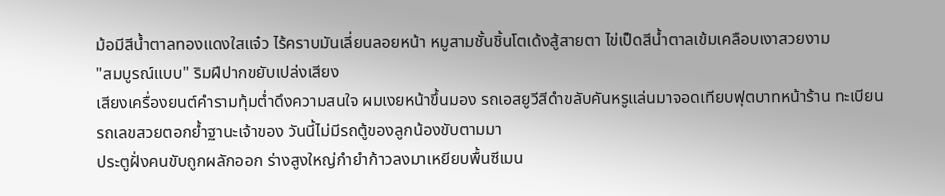ม้อมีสีน้ำตาลทองแดงใสแจ๋ว ไร้คราบมันเลี่ยนลอยหน้า หมูสามชั้นชิ้นโตเด้งสู้สายตา ไข่เป็ดสีน้ำตาลเข้มเคลือบเงาสวยงาม
"สมบูรณ์แบบ" ริมฝีปากขยับเปล่งเสียง
เสียงเครื่องยนต์คำรามทุ้มต่ำดึงความสนใจ ผมเงยหน้าขึ้นมอง รถเอสยูวีสีดำขลับคันหรูแล่นมาจอดเทียบฟุตบาทหน้าร้าน ทะเบียนรถเลขสวยตอกย้ำฐานะเจ้าของ วันนี้ไม่มีรถตู้ของลูกน้องขับตามมา
ประตูฝั่งคนขับถูกผลักออก ร่างสูงใหญ่กำยำก้าวลงมาเหยียบพื้นซีเมน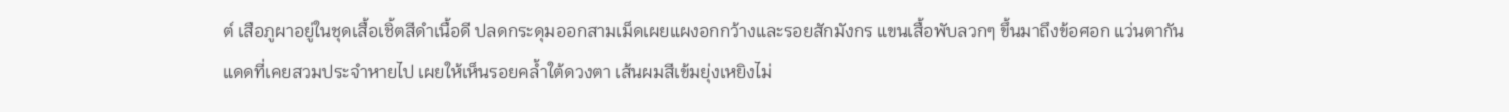ต์ เสือภูผาอยู่ในชุดเสื้อเชิ้ตสีดำเนื้อดี ปลดกระดุมออกสามเม็ดเผยแผงอกกว้างและรอยสักมังกร แขนเสื้อพับลวกๆ ขึ้นมาถึงข้อศอก แว่นตากันแดดที่เคยสวมประจำหายไป เผยให้เห็นรอยคล้ำใต้ดวงตา เส้นผมสีเข้มยุ่งเหยิงไม่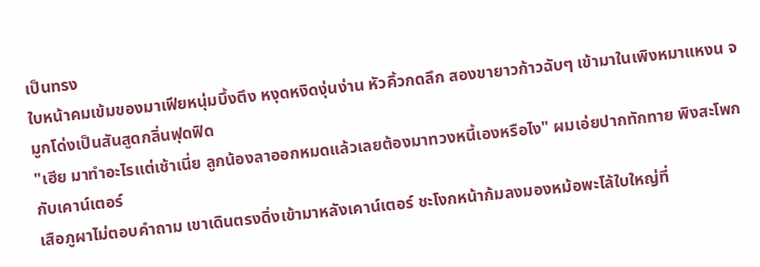เป็นทรง
ใบหน้าคมเข้มของมาเฟียหนุ่มบึ้งตึง หงุดหงิดงุ่นง่าน หัวคิ้วกดลึก สองขายาวก้าวฉับๆ เข้ามาในเพิงหมาแหงน จมูกโด่งเป็นสันสูดกลิ่นฟุดฟิด
"เฮีย มาทำอะไรแต่เช้าเนี่ย ลูกน้องลาออกหมดแล้วเลยต้องมาทวงหนี้เองหรือไง" ผมเอ่ยปากทักทาย พิงสะโพกกับเคาน์เตอร์
เสือภูผาไม่ตอบคำถาม เขาเดินตรงดิ่งเข้ามาหลังเคาน์เตอร์ ชะโงกหน้าก้มลงมองหม้อพะโล้ใบใหญ่ที่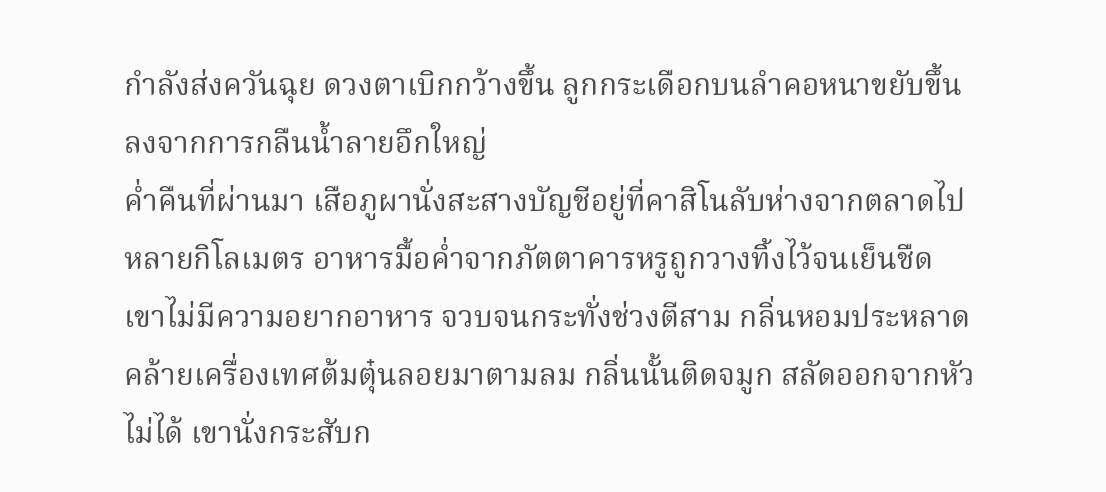กำลังส่งควันฉุย ดวงตาเบิกกว้างขึ้น ลูกกระเดือกบนลำคอหนาขยับขึ้นลงจากการกลืนน้ำลายอึกใหญ่
ค่ำคืนที่ผ่านมา เสือภูผานั่งสะสางบัญชีอยู่ที่คาสิโนลับห่างจากตลาดไปหลายกิโลเมตร อาหารมื้อค่ำจากภัตตาคารหรูถูกวางทิ้งไว้จนเย็นชืด เขาไม่มีความอยากอาหาร จวบจนกระทั่งช่วงตีสาม กลิ่นหอมประหลาดคล้ายเครื่องเทศต้มตุ๋นลอยมาตามลม กลิ่นนั้นติดจมูก สลัดออกจากหัวไม่ได้ เขานั่งกระสับก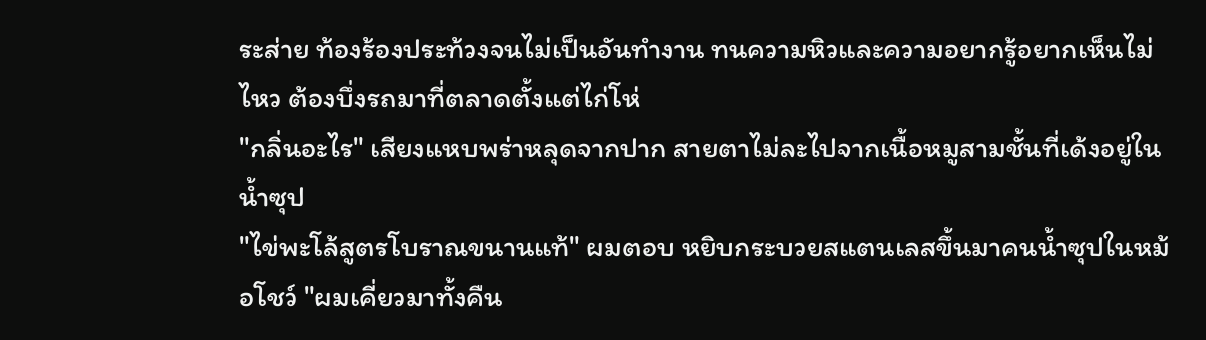ระส่าย ท้องร้องประท้วงจนไม่เป็นอันทำงาน ทนความหิวและความอยากรู้อยากเห็นไม่ไหว ต้องบึ่งรถมาที่ตลาดตั้งแต่ไก่โห่
"กลิ่นอะไร" เสียงแหบพร่าหลุดจากปาก สายตาไม่ละไปจากเนื้อหมูสามชั้นที่เด้งอยู่ในน้ำซุป
"ไข่พะโล้สูตรโบราณขนานแท้" ผมตอบ หยิบกระบวยสแตนเลสขึ้นมาคนน้ำซุปในหม้อโชว์ "ผมเคี่ยวมาทั้งคืน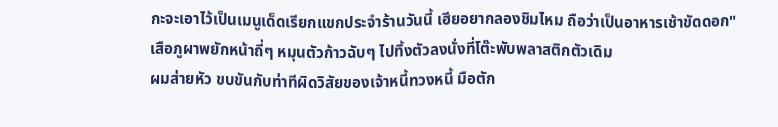กะจะเอาไว้เป็นเมนูเด็ดเรียกแขกประจำร้านวันนี้ เฮียอยากลองชิมไหม ถือว่าเป็นอาหารเช้าขัดดอก"
เสือภูผาพยักหน้าถี่ๆ หมุนตัวก้าวฉับๆ ไปทิ้งตัวลงนั่งที่โต๊ะพับพลาสติกตัวเดิม
ผมส่ายหัว ขบขันกับท่าทีผิดวิสัยของเจ้าหนี้ทวงหนี้ มือตัก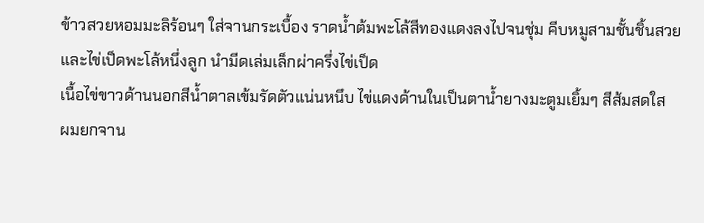ข้าวสวยหอมมะลิร้อนๆ ใส่จานกระเบื้อง ราดน้ำต้มพะโล้สีทองแดงลงไปจนชุ่ม คีบหมูสามชั้นชิ้นสวย และไข่เป็ดพะโล้หนึ่งลูก นำมีดเล่มเล็กผ่าครึ่งไข่เป็ด
เนื้อไข่ขาวด้านนอกสีน้ำตาลเข้มรัดตัวแน่นหนึบ ไข่แดงด้านในเป็นตาน้ำยางมะตูมเยิ้มๆ สีส้มสดใส
ผมยกจาน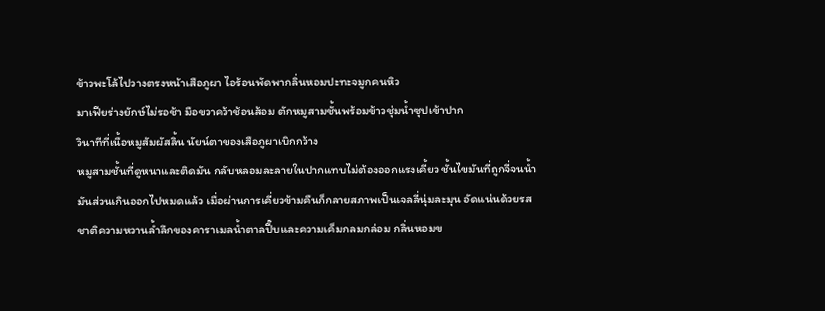ข้าวพะโล้ไปวางตรงหน้าเสือภูผา ไอร้อนพัดพากลิ่นหอมปะทะจมูกคนหิว
มาเฟียร่างยักษ์ไม่รอช้า มือขวาคว้าช้อนส้อม ตักหมูสามชั้นพร้อมข้าวชุ่มน้ำซุปเข้าปาก
วินาทีที่เนื้อหมูสัมผัสลิ้น นัยน์ตาของเสือภูผาเบิกกว้าง
หมูสามชั้นที่ดูหนาและติดมัน กลับหลอมละลายในปากแทบไม่ต้องออกแรงเคี้ยว ชั้นไขมันที่ถูกจี่จนน้ำมันส่วนเกินออกไปหมดแล้ว เมื่อผ่านการเคี่ยวข้ามคืนก็กลายสภาพเป็นเจลลี่นุ่มละมุน อัดแน่นด้วยรสชาติความหวานล้ำลึกของคาราเมลน้ำตาลปี๊บและความเค็มกลมกล่อม กลิ่นหอมข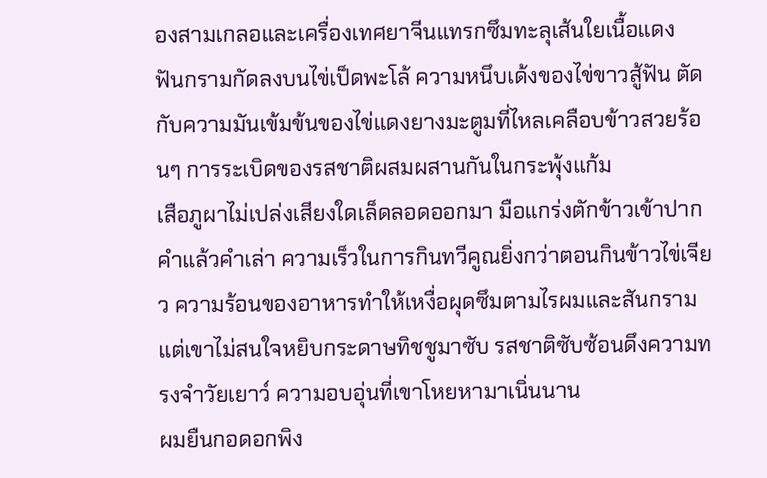องสามเกลอและเครื่องเทศยาจีนแทรกซึมทะลุเส้นใยเนื้อแดง
ฟันกรามกัดลงบนไข่เป็ดพะโล้ ความหนึบเด้งของไข่ขาวสู้ฟัน ตัดกับความมันเข้มข้นของไข่แดงยางมะตูมที่ไหลเคลือบข้าวสวยร้อนๆ การระเบิดของรสชาติผสมผสานกันในกระพุ้งแก้ม
เสือภูผาไม่เปล่งเสียงใดเล็ดลอดออกมา มือแกร่งตักข้าวเข้าปากคำแล้วคำเล่า ความเร็วในการกินทวีคูณยิ่งกว่าตอนกินข้าวไข่เจียว ความร้อนของอาหารทำให้เหงื่อผุดซึมตามไรผมและสันกราม แต่เขาไม่สนใจหยิบกระดาษทิชชูมาซับ รสชาติซับซ้อนดึงความทรงจำวัยเยาว์ ความอบอุ่นที่เขาโหยหามาเนิ่นนาน
ผมยืนกอดอกพิง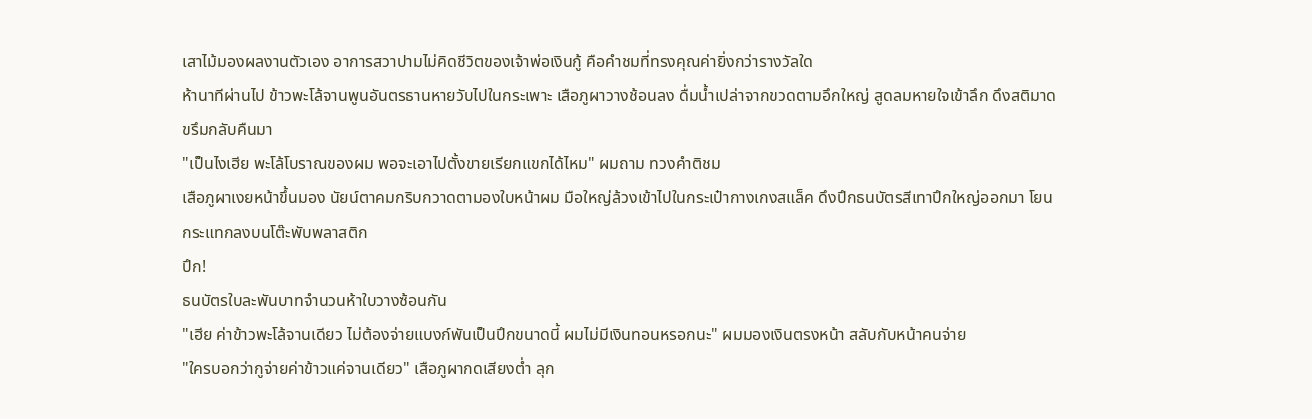เสาไม้มองผลงานตัวเอง อาการสวาปามไม่คิดชีวิตของเจ้าพ่อเงินกู้ คือคำชมที่ทรงคุณค่ายิ่งกว่ารางวัลใด
ห้านาทีผ่านไป ข้าวพะโล้จานพูนอันตรธานหายวับไปในกระเพาะ เสือภูผาวางช้อนลง ดื่มน้ำเปล่าจากขวดตามอึกใหญ่ สูดลมหายใจเข้าลึก ดึงสติมาดขรึมกลับคืนมา
"เป็นไงเฮีย พะโล้โบราณของผม พอจะเอาไปตั้งขายเรียกแขกได้ไหม" ผมถาม ทวงคำติชม
เสือภูผาเงยหน้าขึ้นมอง นัยน์ตาคมกริบกวาดตามองใบหน้าผม มือใหญ่ล้วงเข้าไปในกระเป๋ากางเกงสแล็ค ดึงปึกธนบัตรสีเทาปึกใหญ่ออกมา โยนกระแทกลงบนโต๊ะพับพลาสติก
ปึก!
ธนบัตรใบละพันบาทจำนวนห้าใบวางซ้อนกัน
"เฮีย ค่าข้าวพะโล้จานเดียว ไม่ต้องจ่ายแบงก์พันเป็นปึกขนาดนี้ ผมไม่มีเงินทอนหรอกนะ" ผมมองเงินตรงหน้า สลับกับหน้าคนจ่าย
"ใครบอกว่ากูจ่ายค่าข้าวแค่จานเดียว" เสือภูผากดเสียงต่ำ ลุก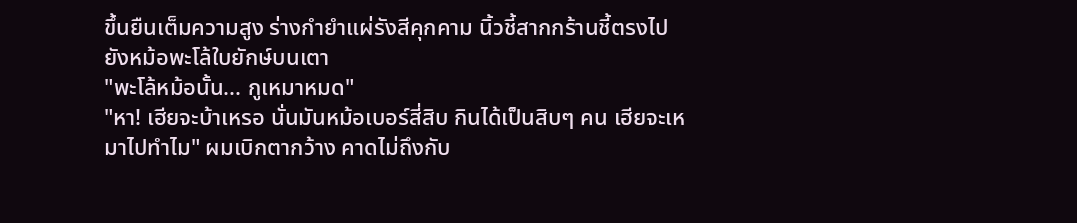ขึ้นยืนเต็มความสูง ร่างกำยำแผ่รังสีคุกคาม นิ้วชี้สากกร้านชี้ตรงไปยังหม้อพะโล้ใบยักษ์บนเตา
"พะโล้หม้อนั้น... กูเหมาหมด"
"หา! เฮียจะบ้าเหรอ นั่นมันหม้อเบอร์สี่สิบ กินได้เป็นสิบๆ คน เฮียจะเหมาไปทำไม" ผมเบิกตากว้าง คาดไม่ถึงกับ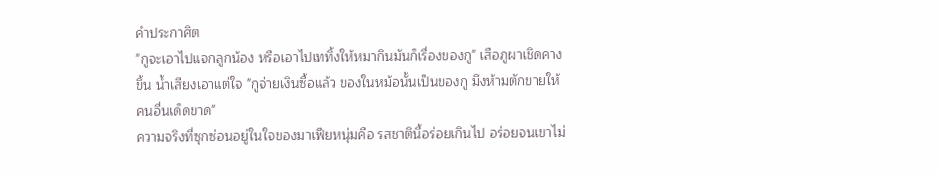คำประกาศิต
"กูจะเอาไปแจกลูกน้อง หรือเอาไปเททิ้งให้หมากินมันก็เรื่องของกู" เสือภูผาเชิดคางขึ้น น้ำเสียงเอาแต่ใจ "กูจ่ายเงินซื้อแล้ว ของในหม้อนั้นเป็นของกู มึงห้ามตักขายให้คนอื่นเด็ดขาด"
ความจริงที่ซุกซ่อนอยู่ในใจของมาเฟียหนุ่มคือ รสชาตินี้อร่อยเกินไป อร่อยจนเขาไม่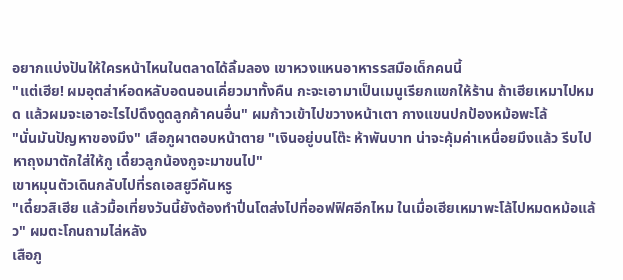อยากแบ่งปันให้ใครหน้าไหนในตลาดได้ลิ้มลอง เขาหวงแหนอาหารรสมือเด็กคนนี้
"แต่เฮีย! ผมอุตส่าห์อดหลับอดนอนเคี่ยวมาทั้งคืน กะจะเอามาเป็นเมนูเรียกแขกให้ร้าน ถ้าเฮียเหมาไปหมด แล้วผมจะเอาอะไรไปดึงดูดลูกค้าคนอื่น" ผมก้าวเข้าไปขวางหน้าเตา กางแขนปกป้องหม้อพะโล้
"นั่นมันปัญหาของมึง" เสือภูผาตอบหน้าตาย "เงินอยู่บนโต๊ะ ห้าพันบาท น่าจะคุ้มค่าเหนื่อยมึงแล้ว รีบไปหาถุงมาตักใส่ให้กู เดี๋ยวลูกน้องกูจะมาขนไป"
เขาหมุนตัวเดินกลับไปที่รถเอสยูวีคันหรู
"เดี๋ยวสิเฮีย แล้วมื้อเที่ยงวันนี้ยังต้องทำปิ่นโตส่งไปที่ออฟฟิศอีกไหม ในเมื่อเฮียเหมาพะโล้ไปหมดหม้อแล้ว" ผมตะโกนถามไล่หลัง
เสือภู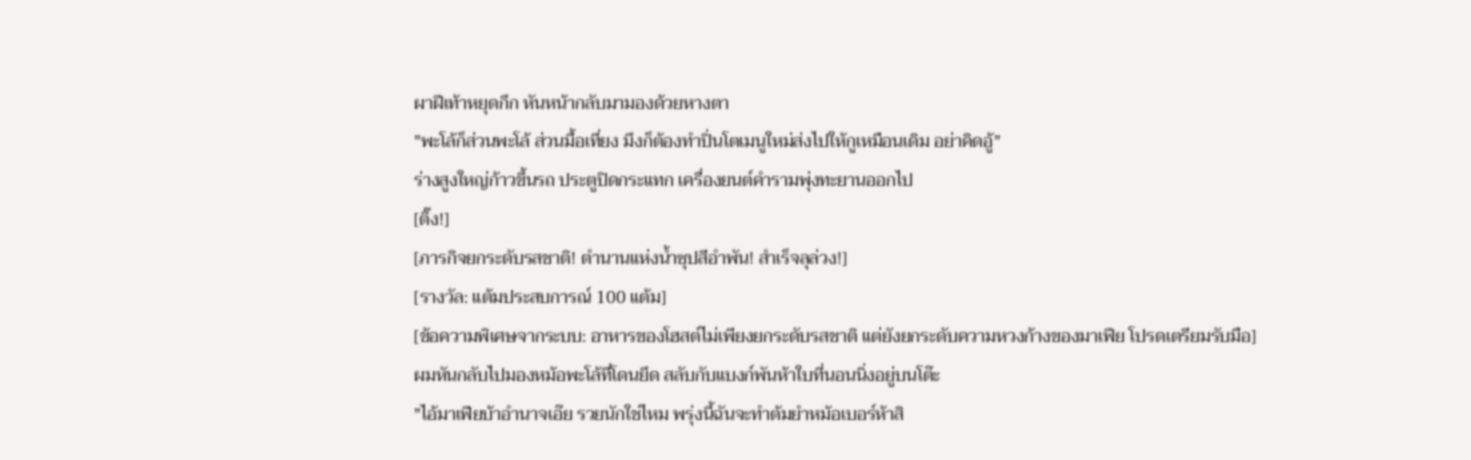ผาฝีเท้าหยุดกึก หันหน้ากลับมามองด้วยหางตา
"พะโล้ก็ส่วนพะโล้ ส่วนมื้อเที่ยง มึงก็ต้องทำปิ่นโตเมนูใหม่ส่งไปให้กูเหมือนเดิม อย่าคิดอู้"
ร่างสูงใหญ่ก้าวขึ้นรถ ประตูปิดกระแทก เครื่องยนต์คำรามพุ่งทะยานออกไป
[ติ๊ง!]
[ภารกิจยกระดับรสชาติ! ตำนานแห่งน้ำซุปสีอำพัน! สำเร็จลุล่วง!]
[รางวัล: แต้มประสบการณ์ 100 แต้ม]
[ข้อความพิเศษจากระบบ: อาหารของโฮสต์ไม่เพียงยกระดับรสชาติ แต่ยังยกระดับความหวงก้างของมาเฟีย โปรดเตรียมรับมือ]
ผมหันกลับไปมองหม้อพะโล้ที่โดนยึด สลับกับแบงก์พันห้าใบที่นอนนิ่งอยู่บนโต๊ะ
"ไอ้มาเฟียบ้าอำนาจเอ๊ย รวยนักใช่ไหม พรุ่งนี้ฉันจะทำต้มยำหม้อเบอร์ห้าสิ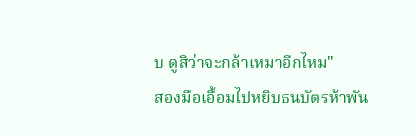บ ดูสิว่าจะกล้าเหมาอีกไหม"
สองมือเอื้อมไปหยิบธนบัตรห้าพัน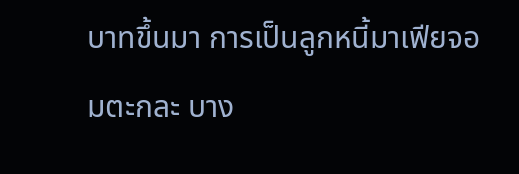บาทขึ้นมา การเป็นลูกหนี้มาเฟียจอมตะกละ บาง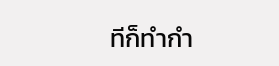ทีก็ทำกำ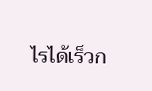ไรได้เร็วก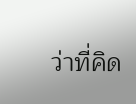ว่าที่คิด